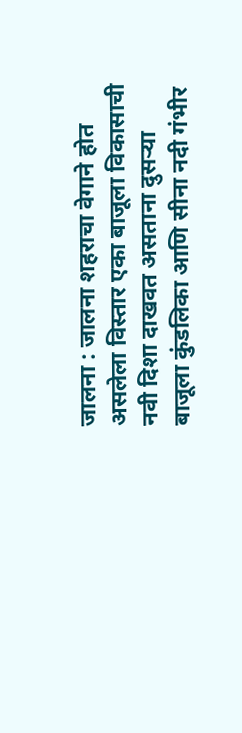जालना : जालना शहराचा वेगाने होत असलेला विस्तार एका बाजूला विकासाची नवी दिशा दाखवत असताना दुसऱ्या बाजूला कुंडलिका आणि सीना नदी गंभीर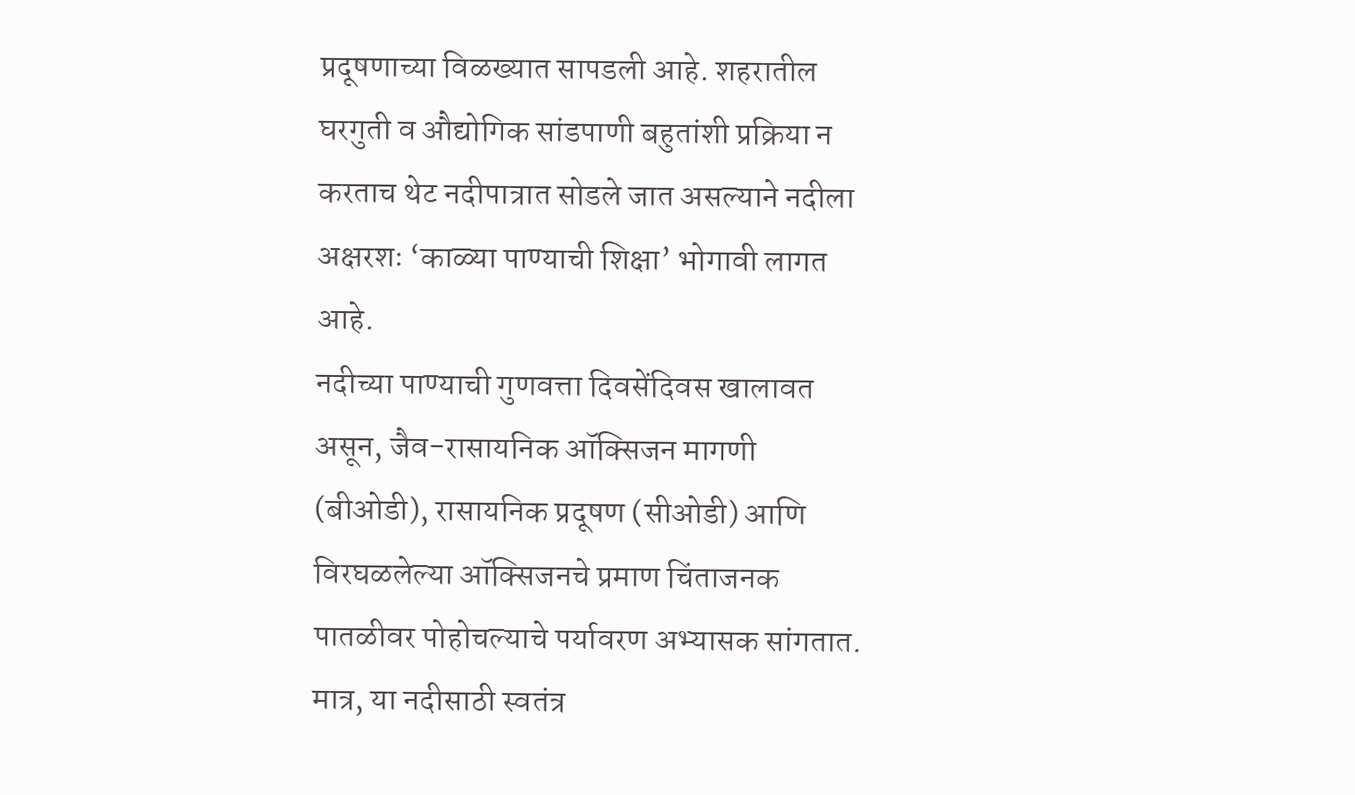प्रदूषणाच्या विळख्यात सापडली आहे. शहरातील घरगुती व औद्योगिक सांडपाणी बहुतांशी प्रक्रिया न करताच थेट नदीपात्रात सोडले जात असल्याने नदीला अक्षरशः ‘काळ्या पाण्याची शिक्षा’ भोगावी लागत आहे.
नदीच्या पाण्याची गुणवत्ता दिवसेंदिवस खालावत असून, जैव-रासायनिक ऑक्सिजन मागणी (बीओडी), रासायनिक प्रदूषण (सीओडी) आणि विरघळलेल्या ऑक्सिजनचे प्रमाण चिंताजनक पातळीवर पोहोचल्याचे पर्यावरण अभ्यासक सांगतात. मात्र, या नदीसाठी स्वतंत्र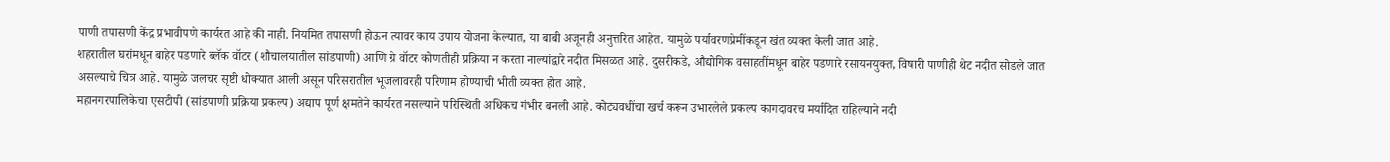पाणी तपासणी केंद्र प्रभावीपणे कार्यरत आहे की नाही. नियमित तपासणी होऊन त्यावर काय उपाय योजना केल्यात, या बाबी अजूनही अनुत्तरित आहेत. यामुळे पर्यावरणप्रेमींकडून खंत व्यक्त केली जात आहे.
शहरातील घरांमधून बाहेर पडणारे ब्लॅक वॉटर (शौचालयातील सांडपाणी) आणि ग्रे वॉटर कोणतीही प्रक्रिया न करता नाल्यांद्वारे नदीत मिसळत आहे. दुसरीकडे, औद्योगिक वसाहतींमधून बाहेर पडणारे रसायनयुक्त, विषारी पाणीही थेट नदीत सोडले जात असल्याचे चित्र आहे. यामुळे जलचर सृष्टी धोक्यात आली असून परिसरातील भूजलावरही परिणाम होण्याची भीती व्यक्त होत आहे.
महानगरपालिकेचा एसटीपी (सांडपाणी प्रक्रिया प्रकल्प) अद्याप पूर्ण क्षमतेने कार्यरत नसल्याने परिस्थिती अधिकच गंभीर बनली आहे. कोट्यवधींचा खर्च करून उभारलेले प्रकल्प कागदावरच मर्यादित राहिल्याने नदी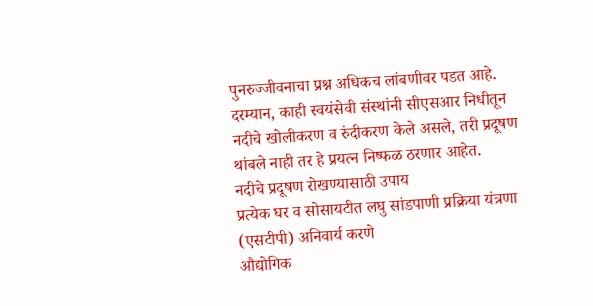पुनरुज्जीवनाचा प्रश्न अधिकच लांबणीवर पडत आहे.
दरम्यान, काही स्वयंसेवी संस्थांनी सीएसआर निधीतून नदीचे खोलीकरण व रुंदीकरण केले असले, तरी प्रदूषण थांबले नाही तर हे प्रयत्न निष्फळ ठरणार आहेत.
नदीचे प्रदूषण रोखण्यासाठी उपाय
प्रत्येक घर व सोसायटीत लघु सांडपाणी प्रक्रिया यंत्रणा (एसटीपी) अनिवार्य करणे
औद्योगिक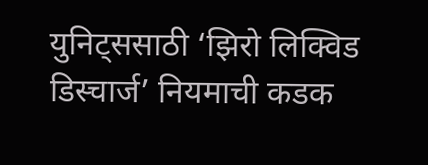युनिट्ससाठी ‘झिरो लिक्विड डिस्चार्ज’ नियमाची कडक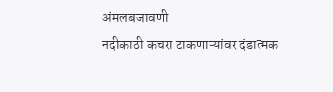अंमलबजावणी
नदीकाठी कचरा टाकणाऱ्यांवर दंडात्मक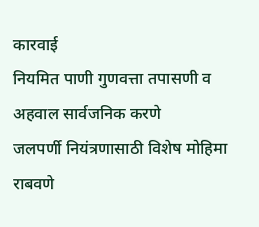कारवाई
नियमित पाणी गुणवत्ता तपासणी व अहवाल सार्वजनिक करणे
जलपर्णी नियंत्रणासाठी विशेष मोहिमा राबवणे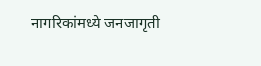नागरिकांमध्ये जनजागृती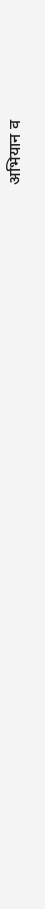अभियान व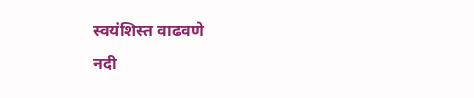स्वयंशिस्त वाढवणे
नदी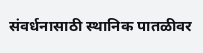संवर्धनासाठी स्थानिक पातळीवर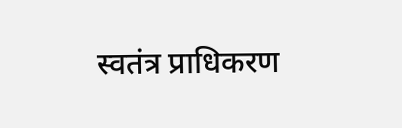स्वतंत्र प्राधिकरण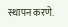स्थापन करणे.